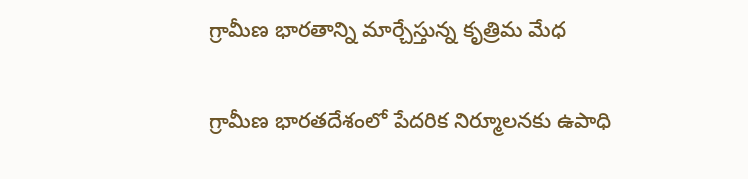గ్రామీణ భారతాన్ని మార్చేస్తున్న కృత్రిమ మేధ

గ్రామీణ భారతదేశంలో పేదరిక నిర్మూలనకు ఉపాధి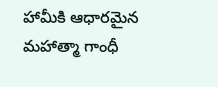హామీకి ఆధారమైన మహాత్మా గాంధీ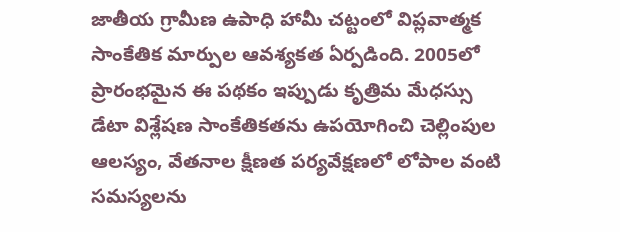జాతీయ గ్రామీణ ఉపాధి హామీ చట్టంలో విప్లవాత్మక సాంకేతిక మార్పుల ఆవశ్యకత ఏర్పడింది. 2005లో ప్రారంభమైన ఈ పథకం ఇప్పుడు కృత్రిమ మేధస్సు డేటా విశ్లేషణ సాంకేతికతను ఉపయోగించి చెల్లింపుల ఆలస్యం, వేతనాల క్షీణత పర్యవేక్షణలో లోపాల వంటి సమస్యలను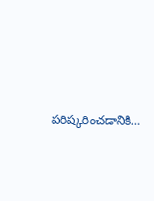పరిష్కరించడానికి…